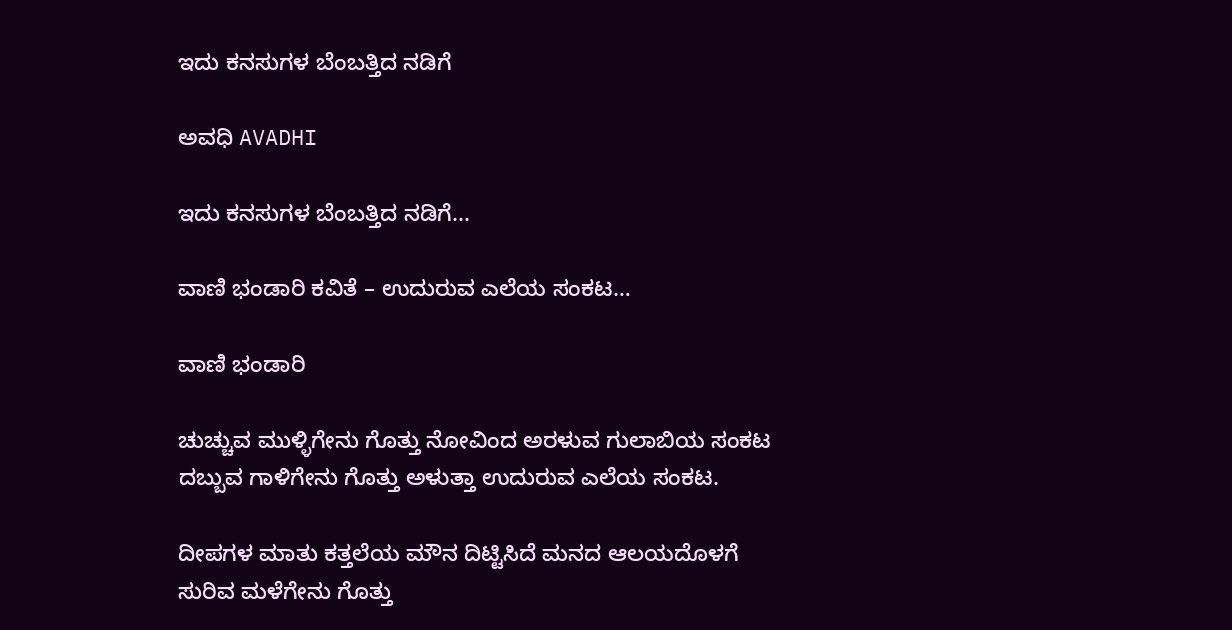ಇದು ಕನಸುಗಳ ಬೆಂಬತ್ತಿದ ನಡಿಗೆ‍

ಅವಧಿ AVADHI

ಇದು ಕನಸುಗಳ ಬೆಂಬತ್ತಿದ ನಡಿಗೆ...

ವಾಣಿ ಭಂಡಾರಿ ಕವಿತೆ – ಉದುರುವ ಎಲೆಯ ಸಂಕಟ…

ವಾಣಿ ಭಂಡಾರಿ

ಚುಚ್ಚುವ ಮುಳ್ಳಿಗೇನು ಗೊತ್ತು ನೋವಿಂದ ಅರಳುವ ಗುಲಾಬಿಯ ಸಂಕಟ
ದಬ್ಬುವ ಗಾಳಿಗೇನು ಗೊತ್ತು ಅಳುತ್ತಾ ಉದುರುವ ಎಲೆಯ ಸಂಕಟ.

ದೀಪಗಳ ಮಾತು ಕತ್ತಲೆಯ ಮೌನ ದಿಟ್ಟಿಸಿದೆ ಮನದ ಆಲಯದೊಳಗೆ
ಸುರಿವ ಮಳೆಗೇನು ಗೊತ್ತು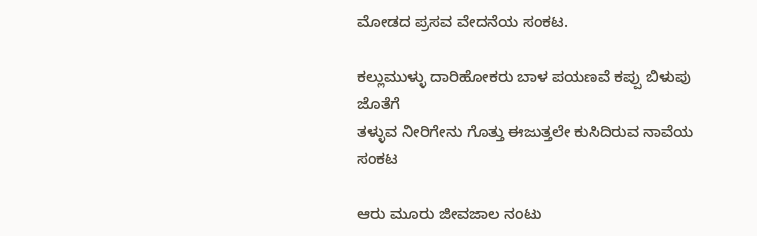ಮೋಡದ ಪ್ರಸವ ವೇದನೆಯ ಸಂಕಟ.

ಕಲ್ಲುಮುಳ್ಳು ದಾರಿಹೋಕರು ಬಾಳ ಪಯಣವೆ ಕಪ್ಪು ಬಿಳುಪು ಜೊತೆಗೆ
ತಳ್ಳುವ ನೀರಿಗೇನು ಗೊತ್ತು ಈಜುತ್ತಲೇ ಕುಸಿದಿರುವ ನಾವೆಯ ಸಂಕಟ

ಆರು ಮೂರು ಜೀವಜಾಲ ನಂಟು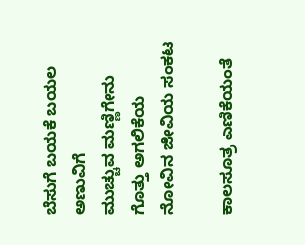ಬೆಸುಗೆ ಬಯಕೆ ಬಯಲ ಅಣುವಿಗೆ
ಮುಚ್ಚುವ ಮಣ್ಣಿಗೇನು ಗೊತ್ತು ಅಗಲಿಕೆಯ ನೋವಿನ ಜೀವಿಯ ಸಂಕಟ

ಕಾಲಸೂತ್ರ ಎಣಿಕೆಯಂತೆ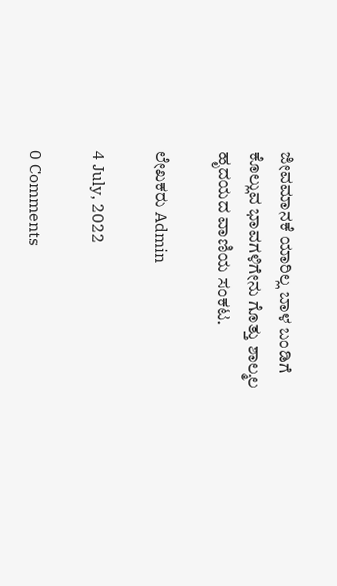ಜೀವಮಾನಕೆ ಯಾರಿಲ್ಲ ಬಾಳ ಬಂಡಿಗೆ
ಕೊಲ್ಲುವ ಭಾವಗಳಿಗೇನು ಗೊತ್ತು ಶಾಲ್ಮಲ ಹೃದಯದ ವಾಣಿಯ ಸಂಕಟ.

ಲೇಖಕರು Admin

4 July, 2022

0 Comments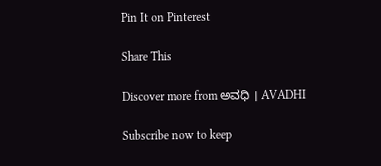Pin It on Pinterest

Share This

Discover more from ಅವಧಿ । AVADHI

Subscribe now to keep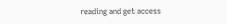reading and get access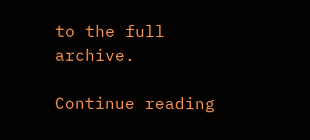to the full archive.

Continue reading